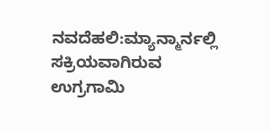ನವದೆಹಲಿ:ಮ್ಯಾನ್ಮಾರ್ನಲ್ಲಿ ಸಕ್ರಿಯವಾಗಿರುವ ಉಗ್ರಗಾಮಿ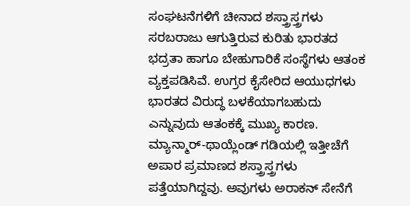ಸಂಘಟನೆಗಳಿಗೆ ಚೀನಾದ ಶಸ್ತ್ರಾಸ್ತ್ರಗಳು ಸರಬರಾಜು ಆಗುತ್ತಿರುವ ಕುರಿತು ಭಾರತದ ಭದ್ರತಾ ಹಾಗೂ ಬೇಹುಗಾರಿಕೆ ಸಂಸ್ಥೆಗಳು ಆತಂಕ ವ್ಯಕ್ತಪಡಿಸಿವೆ. ಉಗ್ರರ ಕೈಸೇರಿದ ಆಯುಧಗಳು ಭಾರತದ ವಿರುದ್ಧ ಬಳಕೆಯಾಗಬಹುದು ಎನ್ನುವುದು ಆತಂಕಕ್ಕೆ ಮುಖ್ಯ ಕಾರಣ. ಮ್ಯಾನ್ಮಾರ್-ಥಾಯ್ಲೆಂಡ್ ಗಡಿಯಲ್ಲಿ ಇತ್ತೀಚೆಗೆ ಅಪಾರ ಪ್ರಮಾಣದ ಶಸ್ತ್ರಾಸ್ತ್ರಗಳು ಪತ್ತೆಯಾಗಿದ್ದವು. ಅವುಗಳು ಅರಾಕನ್ ಸೇನೆಗೆ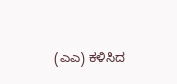(ಎಎ) ಕಳಿಸಿದ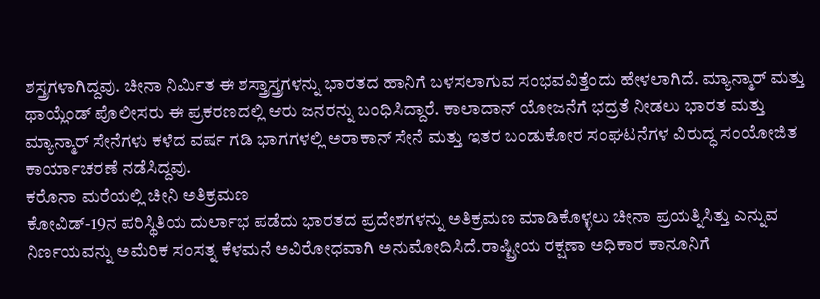ಶಸ್ತ್ರಗಳಾಗಿದ್ದವು. ಚೀನಾ ನಿರ್ವಿುತ ಈ ಶಸ್ತ್ರಾಸ್ತ್ರಗಳನ್ನು ಭಾರತದ ಹಾನಿಗೆ ಬಳಸಲಾಗುವ ಸಂಭವವಿತ್ತೆಂದು ಹೇಳಲಾಗಿದೆ. ಮ್ಯಾನ್ಮಾರ್ ಮತ್ತು ಥಾಯ್ಲೆಂಡ್ ಪೊಲೀಸರು ಈ ಪ್ರಕರಣದಲ್ಲಿ ಆರು ಜನರನ್ನು ಬಂಧಿಸಿದ್ದಾರೆ. ಕಾಲಾದಾನ್ ಯೋಜನೆಗೆ ಭದ್ರತೆ ನೀಡಲು ಭಾರತ ಮತ್ತು ಮ್ಯಾನ್ಮಾರ್ ಸೇನೆಗಳು ಕಳೆದ ವರ್ಷ ಗಡಿ ಭಾಗಗಳಲ್ಲಿ ಅರಾಕಾನ್ ಸೇನೆ ಮತ್ತು ಇತರ ಬಂಡುಕೋರ ಸಂಘಟನೆಗಳ ವಿರುದ್ಧ ಸಂಯೋಜಿತ ಕಾರ್ಯಾಚರಣೆ ನಡೆಸಿದ್ದವು.
ಕರೊನಾ ಮರೆಯಲ್ಲಿ ಚೀನಿ ಅತಿಕ್ರಮಣ
ಕೋವಿಡ್-19ನ ಪರಿಸ್ಥಿತಿಯ ದುರ್ಲಾಭ ಪಡೆದು ಭಾರತದ ಪ್ರದೇಶಗಳನ್ನು ಅತಿಕ್ರಮಣ ಮಾಡಿಕೊಳ್ಳಲು ಚೀನಾ ಪ್ರಯತ್ನಿಸಿತ್ತು ಎನ್ನುವ ನಿರ್ಣಯವನ್ನು ಅಮೆರಿಕ ಸಂಸತ್ನ ಕೆಳಮನೆ ಅವಿರೋಧವಾಗಿ ಅನುಮೋದಿಸಿದೆ.ರಾಷ್ಟ್ರೀಯ ರಕ್ಷಣಾ ಅಧಿಕಾರ ಕಾನೂನಿಗೆ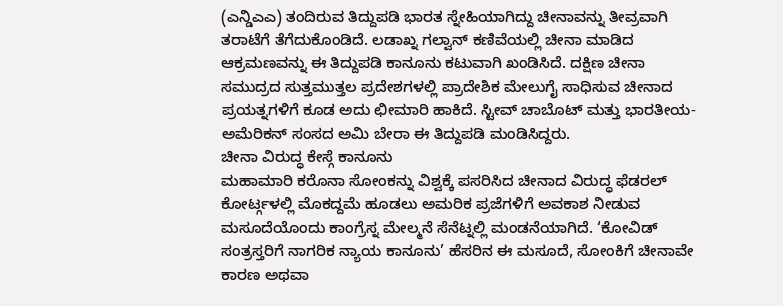(ಎನ್ಡಿಎಎ) ತಂದಿರುವ ತಿದ್ದುಪಡಿ ಭಾರತ ಸ್ನೇಹಿಯಾಗಿದ್ದು ಚೀನಾವನ್ನು ತೀವ್ರವಾಗಿ ತರಾಟೆಗೆ ತೆಗೆದುಕೊಂಡಿದೆ. ಲಡಾಖ್ನ ಗಲ್ವಾನ್ ಕಣಿವೆಯಲ್ಲಿ ಚೀನಾ ಮಾಡಿದ ಆಕ್ರಮಣವನ್ನು ಈ ತಿದ್ದುಪಡಿ ಕಾನೂನು ಕಟುವಾಗಿ ಖಂಡಿಸಿದೆ. ದಕ್ಷಿಣ ಚೀನಾ ಸಮುದ್ರದ ಸುತ್ತಮುತ್ತಲ ಪ್ರದೇಶಗಳಲ್ಲಿ ಪ್ರಾದೇಶಿಕ ಮೇಲುಗೈ ಸಾಧಿಸುವ ಚೀನಾದ ಪ್ರಯತ್ನಗಳಿಗೆ ಕೂಡ ಅದು ಛೀಮಾರಿ ಹಾಕಿದೆ. ಸ್ಟೀವ್ ಚಾಬೊಟ್ ಮತ್ತು ಭಾರತೀಯ-ಅಮೆರಿಕನ್ ಸಂಸದ ಅಮಿ ಬೇರಾ ಈ ತಿದ್ದುಪಡಿ ಮಂಡಿಸಿದ್ದರು.
ಚೀನಾ ವಿರುದ್ಧ ಕೇಸ್ಗೆ ಕಾನೂನು
ಮಹಾಮಾರಿ ಕರೊನಾ ಸೋಂಕನ್ನು ವಿಶ್ವಕ್ಕೆ ಪಸರಿಸಿದ ಚೀನಾದ ವಿರುದ್ಧ ಫೆಡರಲ್ ಕೋರ್ಟ್ಗಳಲ್ಲಿ ಮೊಕದ್ದಮೆ ಹೂಡಲು ಅಮರಿಕ ಪ್ರಜೆಗಳಿಗೆ ಅವಕಾಶ ನೀಡುವ ಮಸೂದೆಯೊಂದು ಕಾಂಗ್ರೆಸ್ನ ಮೇಲ್ಮನೆ ಸೆನೆಟ್ನಲ್ಲಿ ಮಂಡನೆಯಾಗಿದೆ. ‘ಕೋವಿಡ್ ಸಂತ್ರಸ್ತರಿಗೆ ನಾಗರಿಕ ನ್ಯಾಯ ಕಾನೂನು’ ಹೆಸರಿನ ಈ ಮಸೂದೆ, ಸೋಂಕಿಗೆ ಚೀನಾವೇ ಕಾರಣ ಅಥವಾ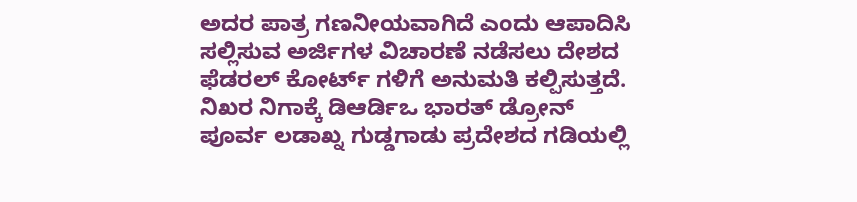ಅದರ ಪಾತ್ರ ಗಣನೀಯವಾಗಿದೆ ಎಂದು ಆಪಾದಿಸಿ ಸಲ್ಲಿಸುವ ಅರ್ಜಿಗಳ ವಿಚಾರಣೆ ನಡೆಸಲು ದೇಶದ ಫೆಡರಲ್ ಕೋರ್ಟ್ ಗಳಿಗೆ ಅನುಮತಿ ಕಲ್ಪಿಸುತ್ತದೆ.
ನಿಖರ ನಿಗಾಕ್ಕೆ ಡಿಆರ್ಡಿಒ ಭಾರತ್ ಡ್ರೋನ್
ಪೂರ್ವ ಲಡಾಖ್ನ ಗುಡ್ಡಗಾಡು ಪ್ರದೇಶದ ಗಡಿಯಲ್ಲಿ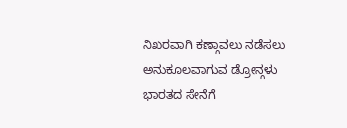ನಿಖರವಾಗಿ ಕಣ್ಗಾವಲು ನಡೆಸಲು ಅನುಕೂಲವಾಗುವ ಡ್ರೋನ್ಗಳು ಭಾರತದ ಸೇನೆಗೆ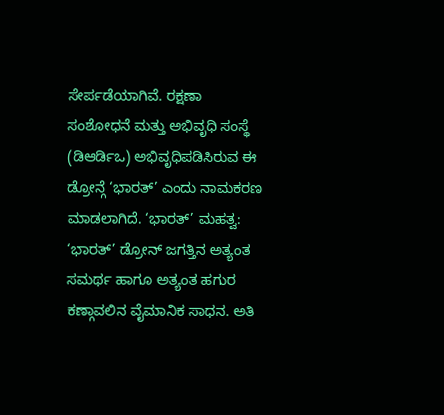ಸೇರ್ಪಡೆಯಾಗಿವೆ. ರಕ್ಷಣಾ ಸಂಶೋಧನೆ ಮತ್ತು ಅಭಿವೃಧಿ ಸಂಸ್ಥೆ (ಡಿಆರ್ಡಿಒ) ಅಭಿವೃಧಿಪಡಿಸಿರುವ ಈ ಡ್ರೋನ್ಗೆ ‘ಭಾರತ್’ ಎಂದು ನಾಮಕರಣ ಮಾಡಲಾಗಿದೆ. ‘ಭಾರತ್’ ಮಹತ್ವ: ‘ಭಾರತ್’ ಡ್ರೋನ್ ಜಗತ್ತಿನ ಅತ್ಯಂತ ಸಮರ್ಥ ಹಾಗೂ ಅತ್ಯಂತ ಹಗುರ ಕಣ್ಗಾವಲಿನ ವೈಮಾನಿಕ ಸಾಧನ. ಅತಿ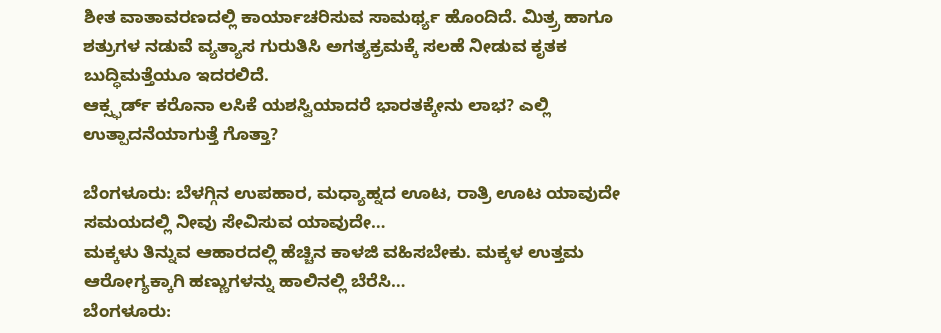ಶೀತ ವಾತಾವರಣದಲ್ಲಿ ಕಾರ್ಯಾಚರಿಸುವ ಸಾಮರ್ಥ್ಯ ಹೊಂದಿದೆ. ಮಿತ್ರ್ರ ಹಾಗೂ ಶತ್ರುಗಳ ನಡುವೆ ವ್ಯತ್ಯಾಸ ಗುರುತಿಸಿ ಅಗತ್ಯಕ್ರಮಕ್ಕೆ ಸಲಹೆ ನೀಡುವ ಕೃತಕ ಬುದ್ಧಿಮತ್ತೆಯೂ ಇದರಲಿದೆ.
ಆಕ್ಸ್ಫರ್ಡ್ ಕರೊನಾ ಲಸಿಕೆ ಯಶಸ್ವಿಯಾದರೆ ಭಾರತಕ್ಕೇನು ಲಾಭ? ಎಲ್ಲಿ ಉತ್ಪಾದನೆಯಾಗುತ್ತೆ ಗೊತ್ತಾ?

ಬೆಂಗಳೂರು: ಬೆಳಗ್ಗಿನ ಉಪಹಾರ, ಮಧ್ಯಾಹ್ನದ ಊಟ, ರಾತ್ರಿ ಊಟ ಯಾವುದೇ ಸಮಯದಲ್ಲಿ ನೀವು ಸೇವಿಸುವ ಯಾವುದೇ…
ಮಕ್ಕಳು ತಿನ್ನುವ ಆಹಾರದಲ್ಲಿ ಹೆಚ್ಚಿನ ಕಾಳಜಿ ವಹಿಸಬೇಕು. ಮಕ್ಕಳ ಉತ್ತಮ ಆರೋಗ್ಯಕ್ಕಾಗಿ ಹಣ್ಣುಗಳನ್ನು ಹಾಲಿನಲ್ಲಿ ಬೆರೆಸಿ…
ಬೆಂಗಳೂರು: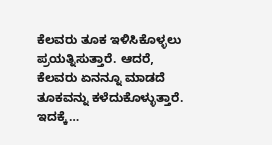ಕೆಲವರು ತೂಕ ಇಳಿಸಿಕೊಳ್ಳಲು ಪ್ರಯತ್ನಿಸುತ್ತಾರೆ. ಆದರೆ, ಕೆಲವರು ಏನನ್ನೂ ಮಾಡದೆ ತೂಕವನ್ನು ಕಳೆದುಕೊಳ್ಳುತ್ತಾರೆ. ಇದಕ್ಕೆ…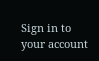Sign in to your account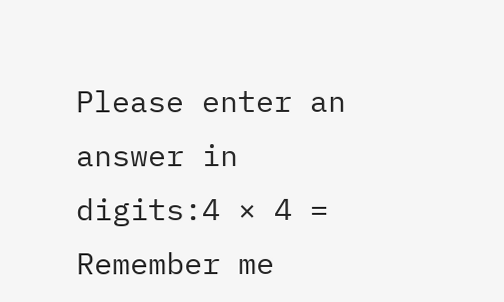Please enter an answer in digits:4 × 4 =
Remember me